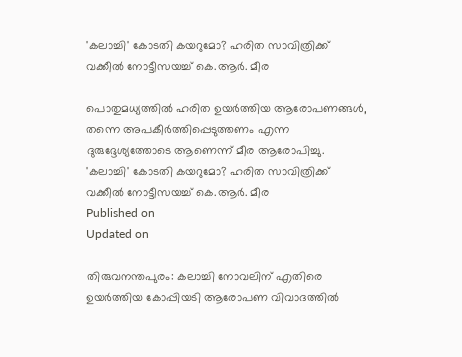'കലാച്ചി' കോടതി കയറുമോ? ഹരിത സാവിത്രിക്ക് വക്കീൽ നോട്ടീസയച്ച് കെ.ആർ. മീര

പൊതുമധ്യത്തിൽ ഹരിത ഉയർത്തിയ ആരോപണങ്ങൾ, തന്നെ അപകീർത്തിപ്പെടുത്തണം എന്ന ദുരുദ്ദേശ്യത്തോടെ ആണെന്ന് മീര ആരോപിച്ചു.
'കലാച്ചി' കോടതി കയറുമോ? ഹരിത സാവിത്രിക്ക് വക്കീൽ നോട്ടീസയച്ച് കെ.ആർ. മീര
Published on
Updated on

തിരുവനന്തപുരം: കലാച്ചി നോവലിന് എതിരെ ഉയർത്തിയ കോപ്പിയടി ആരോപണ വിവാദത്തിൽ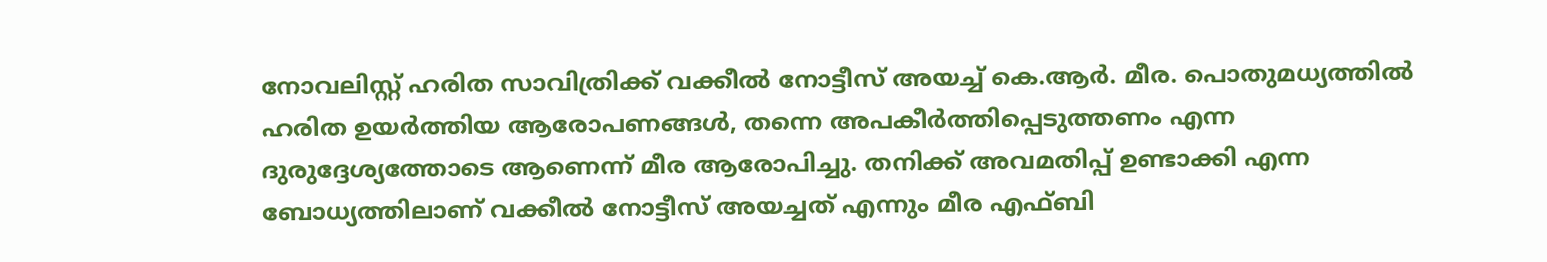നോവലിസ്റ്റ് ഹരിത സാവിത്രിക്ക് വക്കീൽ നോട്ടീസ് അയച്ച് കെ.ആർ. മീര. പൊതുമധ്യത്തിൽ ഹരിത ഉയർത്തിയ ആരോപണങ്ങൾ, തന്നെ അപകീർത്തിപ്പെടുത്തണം എന്ന ദുരുദ്ദേശ്യത്തോടെ ആണെന്ന് മീര ആരോപിച്ചു. തനിക്ക് അവമതിപ്പ് ഉണ്ടാക്കി എന്ന ബോധ്യത്തിലാണ് വക്കീൽ നോട്ടീസ് അയച്ചത് എന്നും മീര എഫ്ബി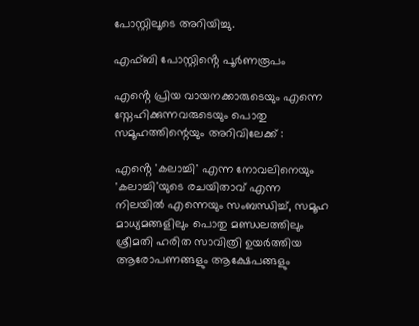പോസ്റ്റിലൂടെ അറിയിച്ചു.

എഫ്ബി പോസ്റ്റിൻ്റെ പൂർണരൂപം

എൻ്റെ പ്രിയ വായനക്കാരുടെയും എന്നെ സ്നേഹിക്കുന്നവരുടെയും പൊതു സമൂഹത്തിന്റെയും അറിവിലേക്ക് :

എൻ്റെ 'കലാച്ചി' എന്ന നോവലിനെയും 'കലാച്ചി'യുടെ രചയിതാവ് എന്ന നിലയിൽ എന്നെയും സംബന്ധിച്ച്, സമൂഹ മാധ്യമങ്ങളിലും പൊതു മണ്ഡലത്തിലും ശ്രീമതി ഹരിത സാവിത്രി ഉയർത്തിയ ആരോപണങ്ങളും ആക്ഷേപങ്ങളും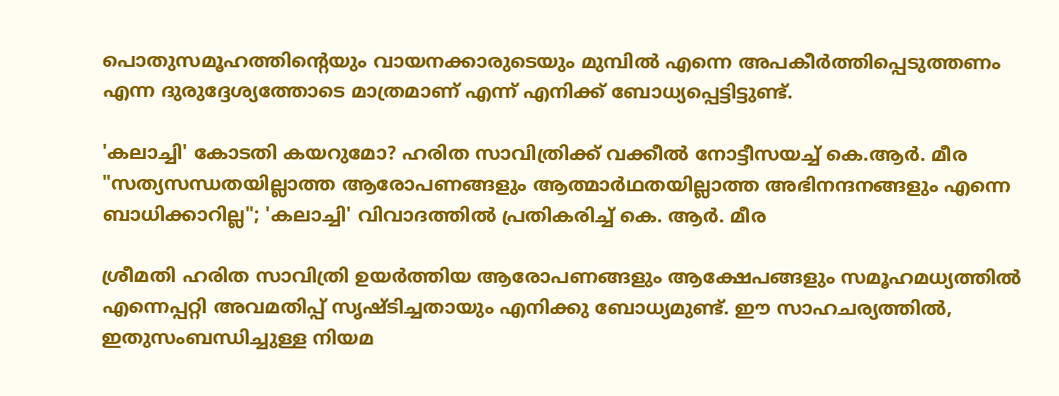പൊതുസമൂഹത്തിന്റെയും വായനക്കാരുടെയും മുമ്പിൽ എന്നെ അപകീർത്തിപ്പെടുത്തണം എന്ന ദുരുദ്ദേശ്യത്തോടെ മാത്രമാണ് എന്ന് എനിക്ക് ബോധ്യപ്പെട്ടിട്ടുണ്ട്.

'കലാച്ചി' കോടതി കയറുമോ? ഹരിത സാവിത്രിക്ക് വക്കീൽ നോട്ടീസയച്ച് കെ.ആർ. മീര
"സത്യസന്ധതയില്ലാത്ത ആരോപണങ്ങളും ആത്മാർഥതയില്ലാത്ത അഭിനന്ദനങ്ങളും എന്നെ ബാധിക്കാറില്ല"; 'കലാച്ചി' വിവാദത്തിൽ പ്രതികരിച്ച് കെ. ആർ. മീര

ശ്രീമതി ഹരിത സാവിത്രി ഉയർത്തിയ ആരോപണങ്ങളും ആക്ഷേപങ്ങളും സമൂഹമധ്യത്തിൽ എന്നെപ്പറ്റി അവമതിപ്പ് സൃഷ്ടിച്ചതായും എനിക്കു ബോധ്യമുണ്ട്. ഈ സാഹചര്യത്തിൽ, ഇതുസംബന്ധിച്ചുള്ള നിയമ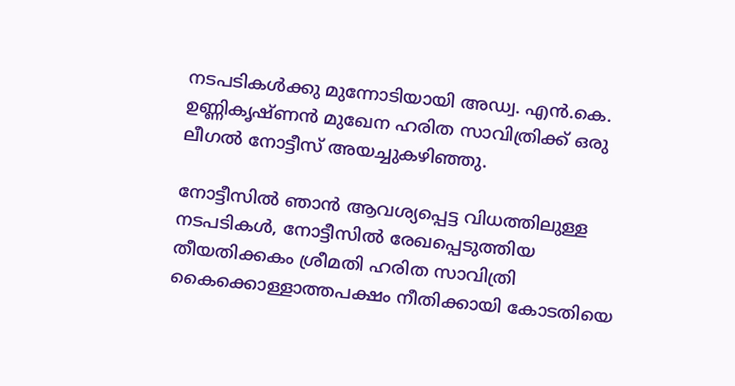നടപടികൾക്കു മുന്നോടിയായി അഡ്വ. എൻ.കെ. ഉണ്ണികൃഷ്ണൻ മുഖേന ഹരിത സാവിത്രിക്ക് ഒരു ലീഗൽ നോട്ടീസ് അയച്ചുകഴിഞ്ഞു.

നോട്ടീസിൽ ഞാൻ ആവശ്യപ്പെട്ട വിധത്തിലുള്ള നടപടികൾ, നോട്ടീസിൽ രേഖപ്പെടുത്തിയ തീയതിക്കകം ശ്രീമതി ഹരിത സാവിത്രി കൈക്കൊള്ളാത്തപക്ഷം നീതിക്കായി കോടതിയെ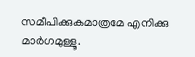സമീപിക്കുകമാത്രമേ എനിക്കു മാർഗമുള്ളൂ.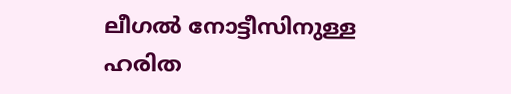ലീഗൽ നോട്ടീസിനുള്ള ഹരിത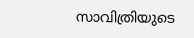സാവിത്രിയുടെ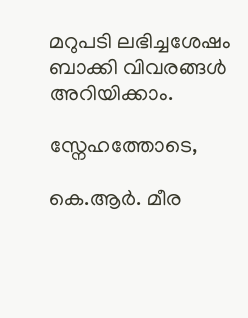മറുപടി ലഭിച്ചശേഷം ബാക്കി വിവരങ്ങൾ അറിയിക്കാം.

സ്നേഹത്തോടെ,

കെ.ആർ. മീര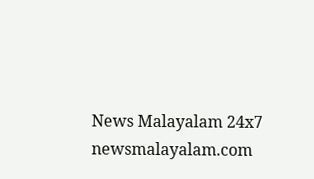News Malayalam 24x7
newsmalayalam.com